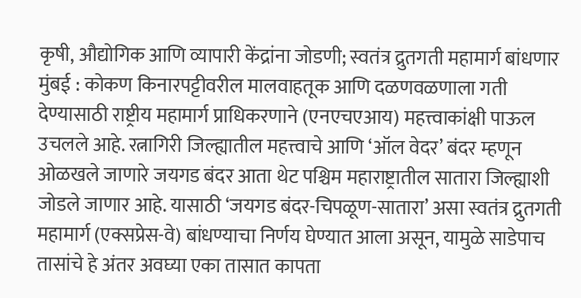कृषी, औद्योगिक आणि व्यापारी केंद्रांना जोडणी; स्वतंत्र द्रुतगती महामार्ग बांधणार
मुंबई : कोकण किनारपट्टीवरील मालवाहतूक आणि दळणवळणाला गती देण्यासाठी राष्ट्रीय महामार्ग प्राधिकरणाने (एनएचएआय) महत्त्वाकांक्षी पाऊल उचलले आहे. रत्नागिरी जिल्ह्यातील महत्त्वाचे आणि ‘ऑल वेदर’ बंदर म्हणून ओळखले जाणारे जयगड बंदर आता थेट पश्चिम महाराष्ट्रातील सातारा जिल्ह्याशी जोडले जाणार आहे. यासाठी ‘जयगड बंदर-चिपळूण-सातारा’ असा स्वतंत्र द्रुतगती महामार्ग (एक्सप्रेस-वे) बांधण्याचा निर्णय घेण्यात आला असून, यामुळे साडेपाच तासांचे हे अंतर अवघ्या एका तासात कापता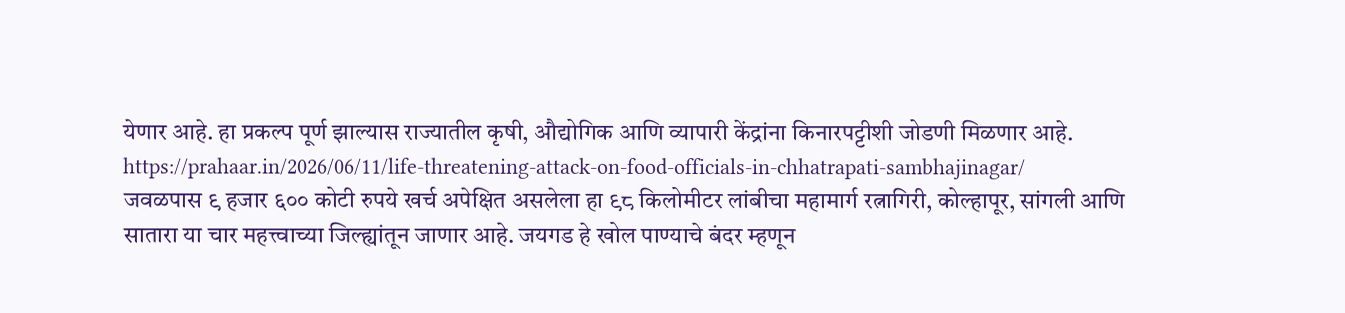येणार आहे. हा प्रकल्प पूर्ण झाल्यास राज्यातील कृषी, औद्योगिक आणि व्यापारी केंद्रांना किनारपट्टीशी जोडणी मिळणार आहे.
https://prahaar.in/2026/06/11/life-threatening-attack-on-food-officials-in-chhatrapati-sambhajinagar/
जवळपास ९ हजार ६०० कोटी रुपये खर्च अपेक्षित असलेला हा ९८ किलोमीटर लांबीचा महामार्ग रत्नागिरी, कोल्हापूर, सांगली आणि सातारा या चार महत्त्वाच्या जिल्ह्यांतून जाणार आहे. जयगड हे खोल पाण्याचे बंदर म्हणून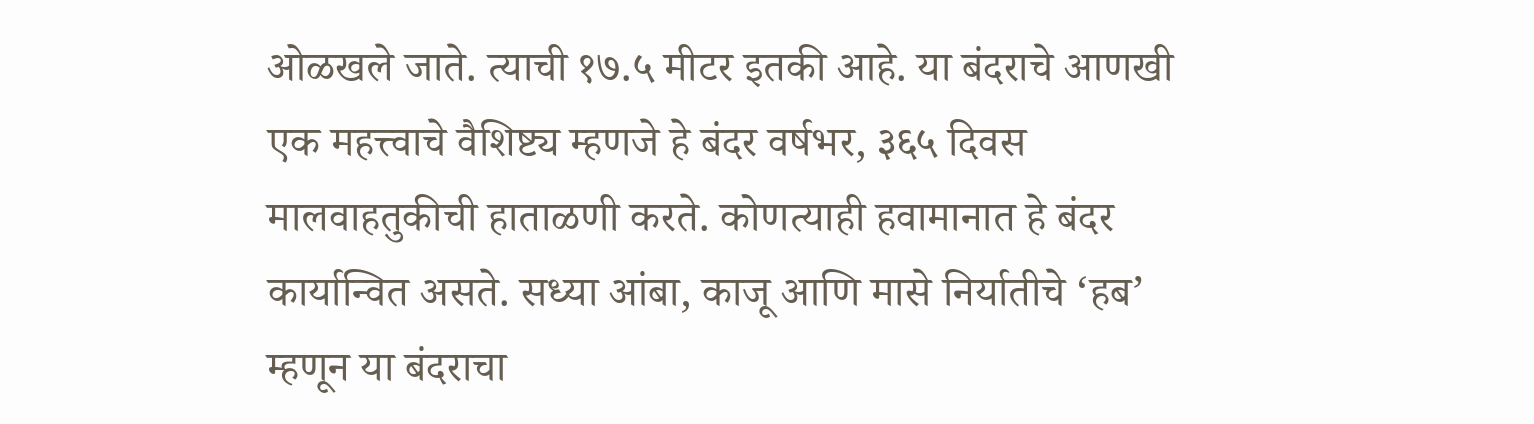ओळखले जाते. त्याची १७.५ मीटर इतकी आहे. या बंदराचे आणखी एक महत्त्वाचे वैशिष्ट्य म्हणजे हे बंदर वर्षभर, ३६५ दिवस मालवाहतुकीची हाताळणी करते. कोणत्याही हवामानात हे बंदर कार्यान्वित असते. सध्या आंबा, काजू आणि मासे निर्यातीचे ‘हब’ म्हणून या बंदराचा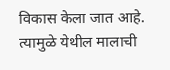विकास केला जात आहे. त्यामुळे येथील मालाची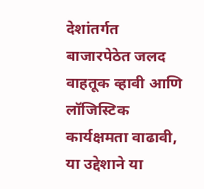देशांतर्गत बाजारपेठेत जलद वाहतूक व्हावी आणि लॉजिस्टिक कार्यक्षमता वाढावी, या उद्देशाने या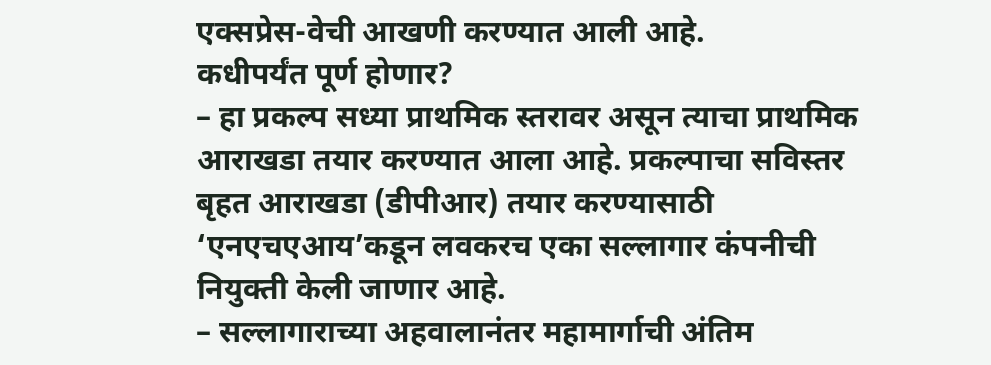एक्सप्रेस-वेची आखणी करण्यात आली आहे.
कधीपर्यंत पूर्ण होणार?
– हा प्रकल्प सध्या प्राथमिक स्तरावर असून त्याचा प्राथमिक आराखडा तयार करण्यात आला आहे. प्रकल्पाचा सविस्तर बृहत आराखडा (डीपीआर) तयार करण्यासाठी ‘एनएचएआय’कडून लवकरच एका सल्लागार कंपनीची नियुक्ती केली जाणार आहे.
– सल्लागाराच्या अहवालानंतर महामार्गाची अंतिम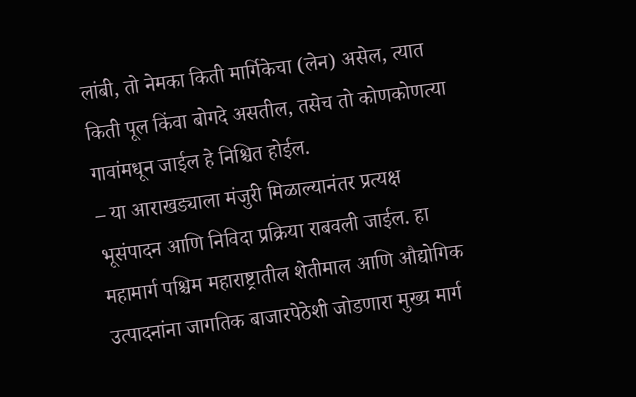लांबी, तो नेमका किती मार्गिकेचा (लेन) असेल, त्यात किती पूल किंवा बोगदे असतील, तसेच तो कोणकोणत्या गावांमधून जाईल हे निश्चित होईल.
– या आराखड्याला मंजुरी मिळाल्यानंतर प्रत्यक्ष भूसंपादन आणि निविदा प्रक्रिया राबवली जाईल. हा महामार्ग पश्चिम महाराष्ट्रातील शेतीमाल आणि औद्योगिक उत्पादनांना जागतिक बाजारपेठेशी जोडणारा मुख्य मार्ग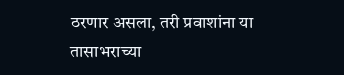ठरणार असला, तरी प्रवाशांना या तासाभराच्या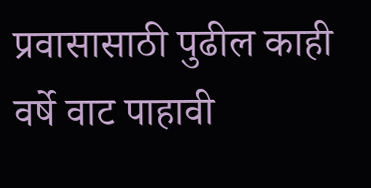प्रवासासाठी पुढील काही वर्षे वाट पाहावी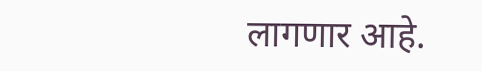लागणार आहे.